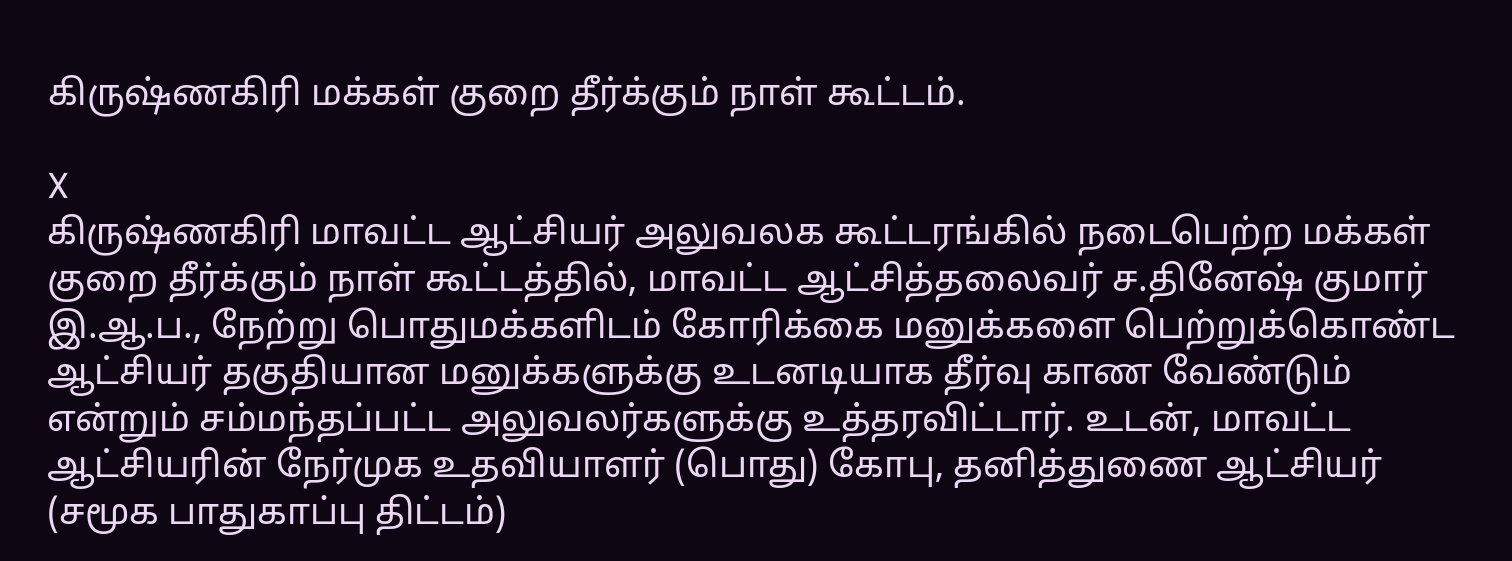கிருஷ்ணகிரி மக்கள் குறை தீர்க்கும் நாள் கூட்டம்.

X
கிருஷ்ணகிரி மாவட்ட ஆட்சியர் அலுவலக கூட்டரங்கில் நடைபெற்ற மக்கள் குறை தீர்க்கும் நாள் கூட்டத்தில், மாவட்ட ஆட்சித்தலைவர் ச.தினேஷ் குமார் இ.ஆ.ப., நேற்று பொதுமக்களிடம் கோரிக்கை மனுக்களை பெற்றுக்கொண்ட ஆட்சியர் தகுதியான மனுக்களுக்கு உடனடியாக தீர்வு காண வேண்டும் என்றும் சம்மந்தப்பட்ட அலுவலர்களுக்கு உத்தரவிட்டார். உடன், மாவட்ட ஆட்சியரின் நேர்முக உதவியாளர் (பொது) கோபு, தனித்துணை ஆட்சியர் (சமூக பாதுகாப்பு திட்டம்)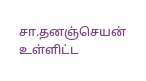சா.தனஞ்செயன் உள்ளிட்ட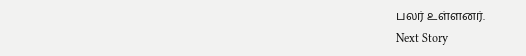பலர் உள்ளனர்.
Next Story